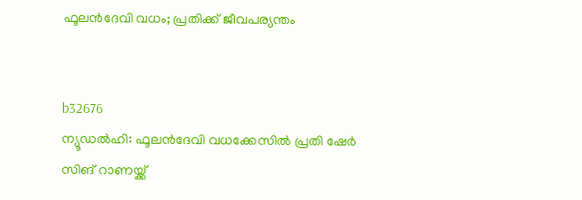ഫൂലന്‍ദേവി വധം; പ്രതിക്ക് ജീവപര്യന്തം


b32676
ന്യൂഡല്‍ഹി: ഫൂലന്‍ദേവി വധക്കേസില്‍ പ്രതി ഷേര്‍ സിങ് റാണയ്ക്ക്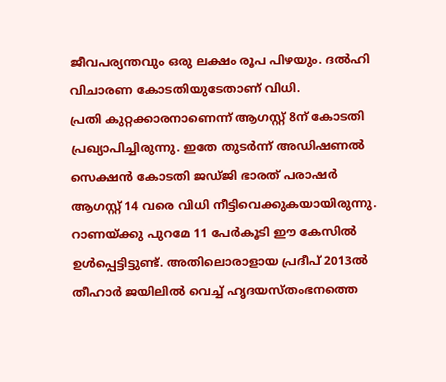ജീവപര്യന്തവും ഒരു ലക്ഷം രൂപ പിഴയും. ദല്‍ഹി വിചാരണ കോടതിയുടേതാണ് വിധി.
പ്രതി കുറ്റക്കാരനാണെന്ന് ആഗസ്റ്റ് 8ന് കോടതി പ്രഖ്യാപിച്ചിരുന്നു. ഇതേ തുടര്‍ന്ന് അഡിഷണല്‍ സെക്ഷന്‍ കോടതി ജഡ്ജി ഭാരത് പരാഷര്‍ ആഗസ്റ്റ് 14 വരെ വിധി നീട്ടിവെക്കുകയായിരുന്നു.
റാണയ്ക്കു പുറമേ 11 പേര്‍കൂടി ഈ കേസില്‍ ഉള്‍പ്പെട്ടിട്ടുണ്ട്. അതിലൊരാളായ പ്രദീപ് 2013ല്‍ തീഹാര്‍ ജയിലില്‍ വെച്ച് ഹൃദയസ്തംഭനത്തെ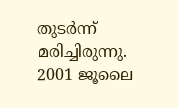തുടര്‍ന്ന് മരിച്ചിരുന്നു. 2001 ജൂലൈ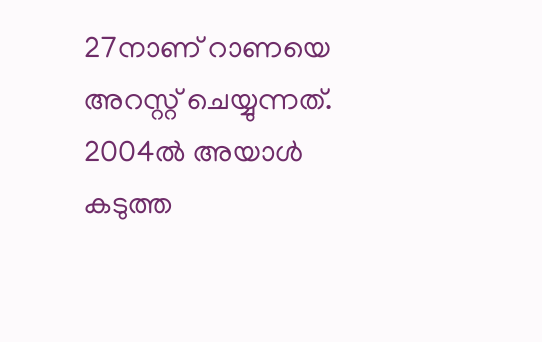27നാണ് റാണയെ അറസ്റ്റ് ചെയ്യുന്നത്. 2004ല്‍ അയാള്‍ കടുത്ത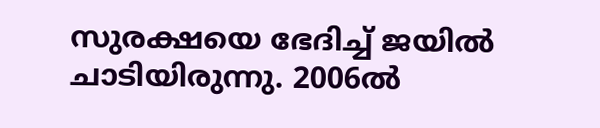സുരക്ഷയെ ഭേദിച്ച് ജയില്‍ ചാടിയിരുന്നു. 2006ല്‍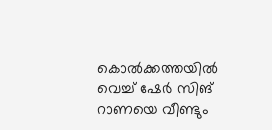കൊല്‍ക്കത്തയില്‍ വെച്ച് ഷേര്‍ സിങ് റാണയെ വീണ്ടും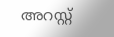അറസ്റ്റ്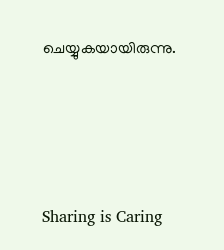ചെയ്യുകയായിരുന്നു.






Sharing is Caring